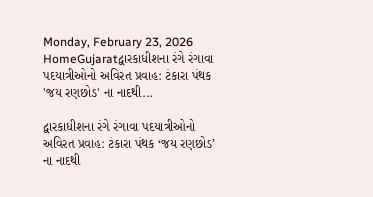Monday, February 23, 2026
HomeGujaratદ્વારકાધીશના રંગે રંગાવા પદયાત્રીઓનો અવિરત પ્રવાહ: ટંકારા પંથક 'જય રણછોડ' ના નાદથી...

દ્વારકાધીશના રંગે રંગાવા પદયાત્રીઓનો અવિરત પ્રવાહ: ટંકારા પંથક ‘જય રણછોડ’ ના નાદથી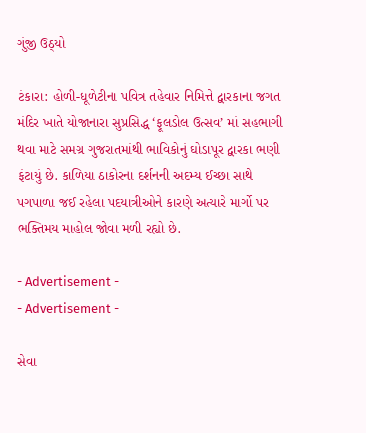ગુંજી ઉઠ્યો

ટંકારા: હોળી-ધૂળેટીના પવિત્ર તહેવાર નિમિત્તે દ્વારકાના જગત મંદિર ખાતે યોજાનારા સુપ્રસિદ્ધ ‘ફૂલડોલ ઉત્સવ’ માં સહભાગી થવા માટે સમગ્ર ગુજરાતમાંથી ભાવિકોનું ઘોડાપૂર દ્વારકા ભણી ફંટાયું છે. કાળિયા ઠાકોરના દર્શનની અદમ્ય ઈચ્છા સાથે પગપાળા જઈ રહેલા પદયાત્રીઓને કારણે અત્યારે માર્ગો પર ભક્તિમય માહોલ જોવા મળી રહ્યો છે.

- Advertisement -
- Advertisement -

સેવા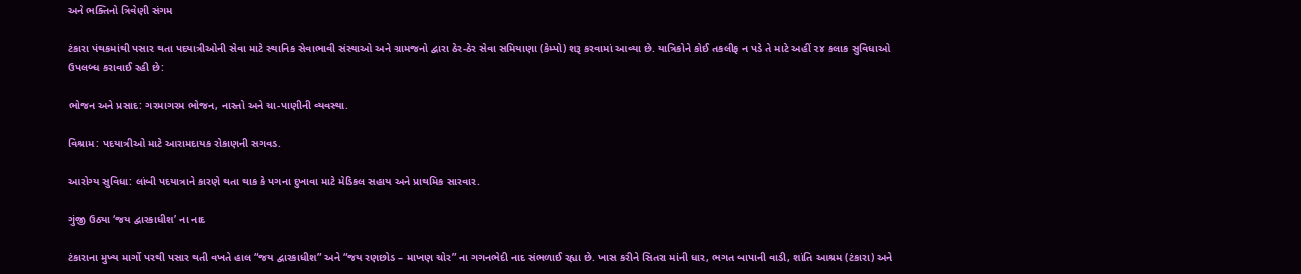અને ભક્તિનો ત્રિવેણી સંગમ

ટંકારા પંથકમાંથી પસાર થતા પદયાત્રીઓની સેવા માટે સ્થાનિક સેવાભાવી સંસ્થાઓ અને ગ્રામજનો દ્વારા ઠેર-ઠેર સેવા સમિયાણા (કેમ્પો) શરૂ કરવામાં આવ્યા છે. યાત્રિકોને કોઈ તકલીફ ન પડે તે માટે અહીં ૨૪ કલાક સુવિધાઓ ઉપલબ્ધ કરાવાઈ રહી છે:

ભોજન અને પ્રસાદ: ગરમાગરમ ભોજન, નાસ્તો અને ચા-પાણીની વ્યવસ્થા.

વિશ્રામ: પદયાત્રીઓ માટે આરામદાયક રોકાણની સગવડ.

આરોગ્ય સુવિધા: લાંબી પદયાત્રાને કારણે થતા થાક કે પગના દુખાવા માટે મેડિકલ સહાય અને પ્રાથમિક સારવાર.

ગુંજી ઉઠ્યા ‘જય દ્વારકાધીશ’ ના નાદ

ટંકારાના મુખ્ય માર્ગો પરથી પસાર થતી વખતે હાલ “જય દ્વારકાધીશ” અને “જય રણછોડ – માખણ ચોર” ના ગગનભેદી નાદ સંભળાઈ રહ્યા છે. ખાસ કરીને સિતરા માંની ધાર, ભગત બાપાની વાડી, શાંતિ આશ્રમ (ટંકારા) અને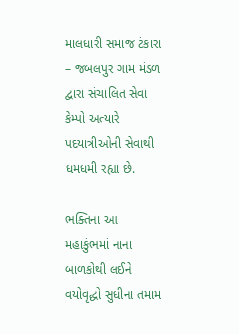માલધારી સમાજ ટંકારા – જબલપુર ગામ મંડળ દ્વારા સંચાલિત સેવા કેમ્પો અત્યારે પદયાત્રીઓની સેવાથી ધમધમી રહ્યા છે.

ભક્તિના આ મહાકુંભમાં નાના બાળકોથી લઈને વયોવૃદ્ધો સુધીના તમામ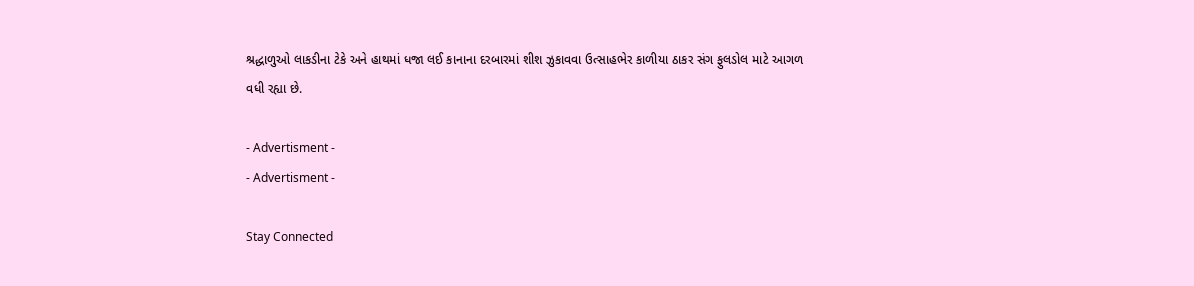શ્રદ્ધાળુઓ લાકડીના ટેકે અને હાથમાં ધજા લઈ કાનાના દરબારમાં શીશ ઝુકાવવા ઉત્સાહભેર કાળીયા ઠાકર સંગ ફુલડોલ માટે આગળ વધી રહ્યા છે.

- Advertisment -
- Advertisment -

Stay Connected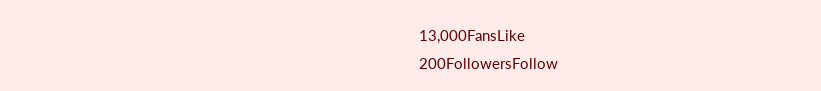13,000FansLike
200FollowersFollow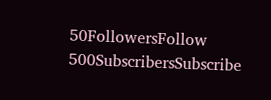50FollowersFollow
500SubscribersSubscribe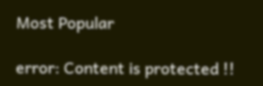Most Popular

error: Content is protected !!